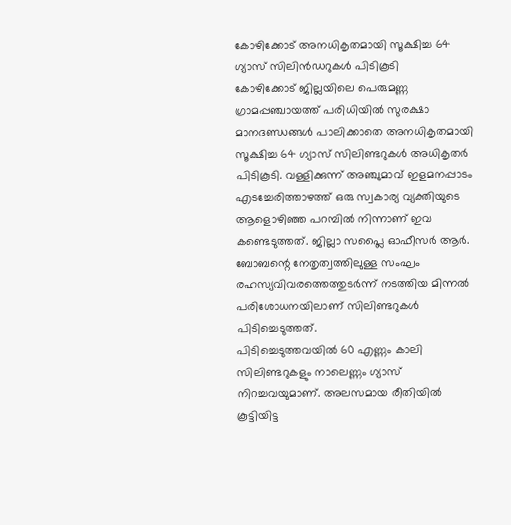കോഴിക്കോട് അനധികൃതമായി സൂക്ഷിച്ച 64 ഗ്യാസ് സിലിൻഡറുകൾ പിടികൂടി
കോഴിക്കോട് ജില്ലയിലെ പെരുമണ്ണ ഗ്രാമപ്പഞ്ചായത്ത് പരിധിയിൽ സുരക്ഷാ മാനദണ്ഡങ്ങൾ പാലിക്കാതെ അനധികൃതമായി സൂക്ഷിച്ച 64 ഗ്യാസ് സിലിണ്ടറുകൾ അധികൃതർ പിടികൂടി. വള്ളിക്കുന്ന് അഞ്ചുമാവ് ഇളമനപ്പാടം എടച്ചേരിത്താഴത്ത് ഒരു സ്വകാര്യ വ്യക്തിയുടെ ആളൊഴിഞ്ഞ പറമ്പിൽ നിന്നാണ് ഇവ കണ്ടെടുത്തത്. ജില്ലാ സപ്ലൈ ഓഫീസർ ആർ. ബോബന്റെ നേതൃത്വത്തിലുള്ള സംഘം രഹസ്യവിവരത്തെത്തുടർന്ന് നടത്തിയ മിന്നൽ പരിശോധനയിലാണ് സിലിണ്ടറുകൾ പിടിച്ചെടുത്തത്.
പിടിച്ചെടുത്തവയിൽ 60 എണ്ണം കാലി സിലിണ്ടറുകളും നാലെണ്ണം ഗ്യാസ് നിറച്ചവയുമാണ്. അലസമായ രീതിയിൽ കൂട്ടിയിട്ട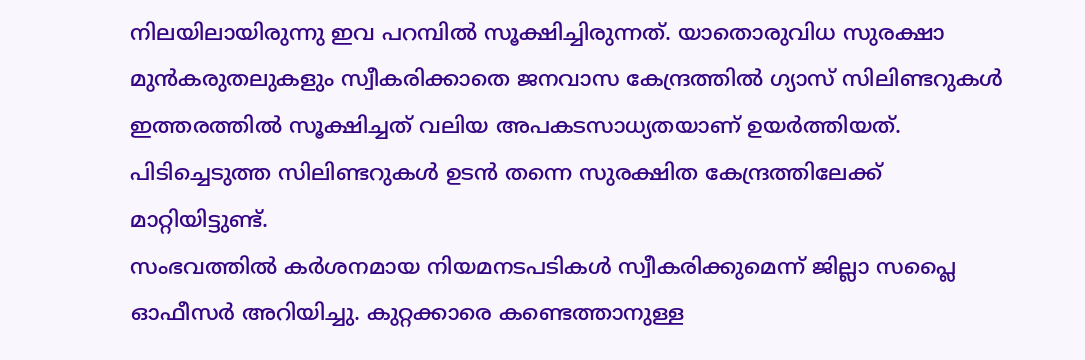നിലയിലായിരുന്നു ഇവ പറമ്പിൽ സൂക്ഷിച്ചിരുന്നത്. യാതൊരുവിധ സുരക്ഷാ മുൻകരുതലുകളും സ്വീകരിക്കാതെ ജനവാസ കേന്ദ്രത്തിൽ ഗ്യാസ് സിലിണ്ടറുകൾ ഇത്തരത്തിൽ സൂക്ഷിച്ചത് വലിയ അപകടസാധ്യതയാണ് ഉയർത്തിയത്. പിടിച്ചെടുത്ത സിലിണ്ടറുകൾ ഉടൻ തന്നെ സുരക്ഷിത കേന്ദ്രത്തിലേക്ക് മാറ്റിയിട്ടുണ്ട്.
സംഭവത്തിൽ കർശനമായ നിയമനടപടികൾ സ്വീകരിക്കുമെന്ന് ജില്ലാ സപ്ലൈ ഓഫീസർ അറിയിച്ചു. കുറ്റക്കാരെ കണ്ടെത്താനുള്ള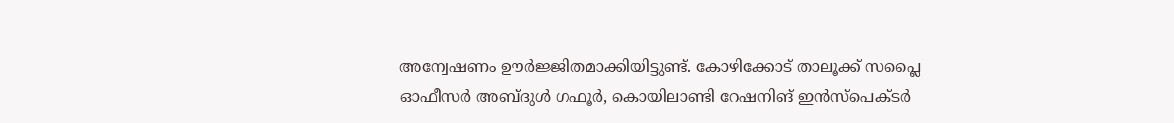അന്വേഷണം ഊർജ്ജിതമാക്കിയിട്ടുണ്ട്. കോഴിക്കോട് താലൂക്ക് സപ്ലൈ ഓഫീസർ അബ്ദുൾ ഗഫൂർ, കൊയിലാണ്ടി റേഷനിങ് ഇൻസ്പെക്ടർ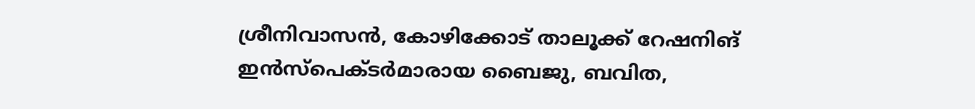ശ്രീനിവാസൻ, കോഴിക്കോട് താലൂക്ക് റേഷനിങ് ഇൻസ്പെക്ടർമാരായ ബൈജു, ബവിത,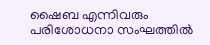ഷൈബ എന്നിവരും പരിശോധനാ സംഘത്തിൽ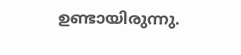ഉണ്ടായിരുന്നു.